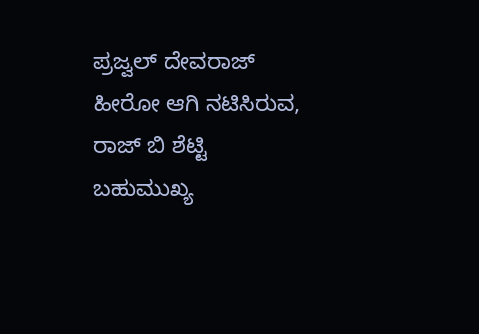ಪ್ರಜ್ವಲ್ ದೇವರಾಜ್ ಹೀರೋ ಆಗಿ ನಟಿಸಿರುವ, ರಾಜ್ ಬಿ ಶೆಟ್ಟಿ ಬಹುಮುಖ್ಯ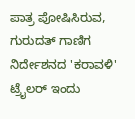ಪಾತ್ರ ಪೋಷಿಸಿರುವ, ಗುರುದತ್ ಗಾಣಿಗ ನಿರ್ದೇಶನದ 'ಕರಾವಳಿ' ಟ್ರೈಲರ್ ಇಂದು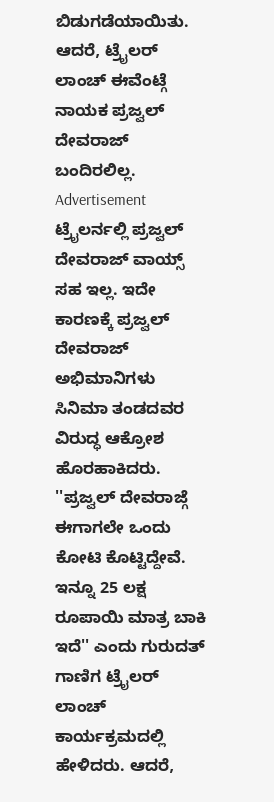ಬಿಡುಗಡೆಯಾಯಿತು. ಆದರೆ, ಟ್ರೈಲರ್ ಲಾಂಚ್ ಈವೆಂಟ್ಗೆ ನಾಯಕ ಪ್ರಜ್ವಲ್ ದೇವರಾಜ್ ಬಂದಿರಲಿಲ್ಲ.
Advertisement
ಟ್ರೈಲರ್ನಲ್ಲಿ ಪ್ರಜ್ವಲ್ ದೇವರಾಜ್ ವಾಯ್ಸ್ ಸಹ ಇಲ್ಲ. ಇದೇ ಕಾರಣಕ್ಕೆ ಪ್ರಜ್ವಲ್ ದೇವರಾಜ್ ಅಭಿಮಾನಿಗಳು ಸಿನಿಮಾ ತಂಡದವರ ವಿರುದ್ಧ ಆಕ್ರೋಶ ಹೊರಹಾಕಿದರು. ''ಪ್ರಜ್ವಲ್ ದೇವರಾಜ್ಗೆ ಈಗಾಗಲೇ ಒಂದು ಕೋಟಿ ಕೊಟ್ಟಿದ್ದೇವೆ. ಇನ್ನೂ 25 ಲಕ್ಷ ರೂಪಾಯಿ ಮಾತ್ರ ಬಾಕಿ ಇದೆ'' ಎಂದು ಗುರುದತ್ ಗಾಣಿಗ ಟ್ರೈಲರ್ ಲಾಂಚ್ ಕಾರ್ಯಕ್ರಮದಲ್ಲಿ ಹೇಳಿದರು. ಆದರೆ,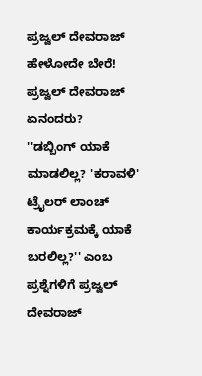ಪ್ರಜ್ವಲ್ ದೇವರಾಜ್ ಹೇಳೋದೇ ಬೇರೆ!
ಪ್ರಜ್ವಲ್ ದೇವರಾಜ್ ಏನಂದರು?
''ಡಬ್ಬಿಂಗ್ ಯಾಕೆ ಮಾಡಲಿಲ್ಲ? 'ಕರಾವಳಿ' ಟ್ರೈಲರ್ ಲಾಂಚ್ ಕಾರ್ಯಕ್ರಮಕ್ಕೆ ಯಾಕೆ ಬರಲಿಲ್ಲ?'' ಎಂಬ ಪ್ರಶ್ನೆಗಳಿಗೆ ಪ್ರಜ್ವಲ್ ದೇವರಾಜ್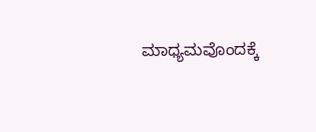ಮಾಧ್ಯಮವೊಂದಕ್ಕೆ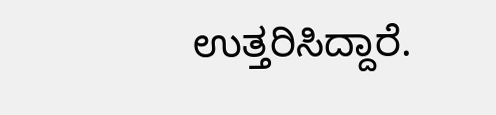ಉತ್ತರಿಸಿದ್ದಾರೆ.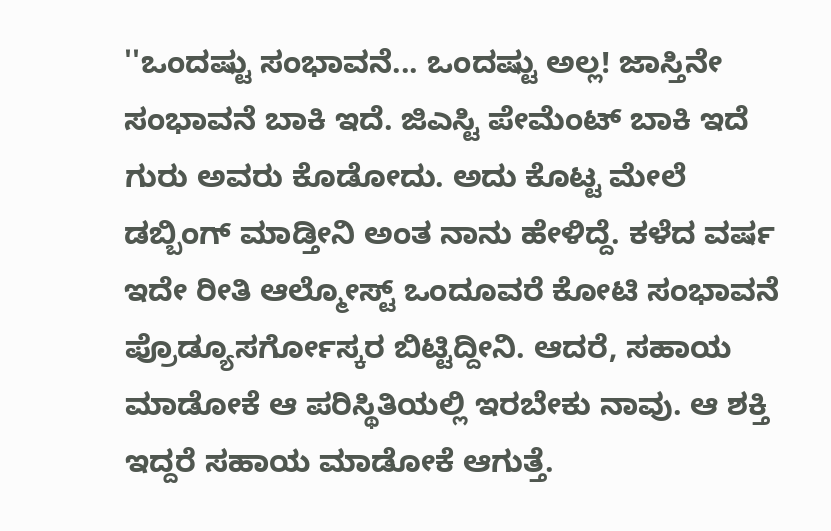''ಒಂದಷ್ಟು ಸಂಭಾವನೆ... ಒಂದಷ್ಟು ಅಲ್ಲ! ಜಾಸ್ತಿನೇ ಸಂಭಾವನೆ ಬಾಕಿ ಇದೆ. ಜಿಎಸ್ಟಿ ಪೇಮೆಂಟ್ ಬಾಕಿ ಇದೆ ಗುರು ಅವರು ಕೊಡೋದು. ಅದು ಕೊಟ್ಟ ಮೇಲೆ ಡಬ್ಬಿಂಗ್ ಮಾಡ್ತೀನಿ ಅಂತ ನಾನು ಹೇಳಿದ್ದೆ. ಕಳೆದ ವರ್ಷ ಇದೇ ರೀತಿ ಆಲ್ಮೋಸ್ಟ್ ಒಂದೂವರೆ ಕೋಟಿ ಸಂಭಾವನೆ ಪ್ರೊಡ್ಯೂಸರ್ಗೋಸ್ಕರ ಬಿಟ್ಟಿದ್ದೀನಿ. ಆದರೆ, ಸಹಾಯ ಮಾಡೋಕೆ ಆ ಪರಿಸ್ಥಿತಿಯಲ್ಲಿ ಇರಬೇಕು ನಾವು. ಆ ಶಕ್ತಿ ಇದ್ದರೆ ಸಹಾಯ ಮಾಡೋಕೆ ಆಗುತ್ತೆ.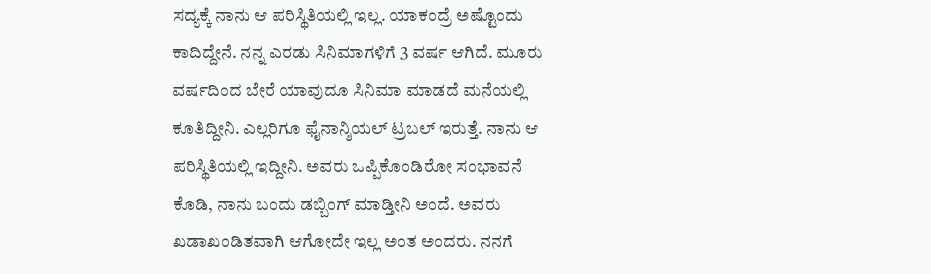ಸದ್ಯಕ್ಕೆ ನಾನು ಆ ಪರಿಸ್ಥಿತಿಯಲ್ಲಿ ಇಲ್ಲ. ಯಾಕಂದ್ರೆ ಅಷ್ಟೊಂದು ಕಾದಿದ್ದೇನೆ. ನನ್ನ ಎರಡು ಸಿನಿಮಾಗಳಿಗೆ 3 ವರ್ಷ ಆಗಿದೆ. ಮೂರು ವರ್ಷದಿಂದ ಬೇರೆ ಯಾವುದೂ ಸಿನಿಮಾ ಮಾಡದೆ ಮನೆಯಲ್ಲಿ ಕೂತಿದ್ದೀನಿ. ಎಲ್ಲರಿಗೂ ಫೈನಾನ್ಶಿಯಲ್ ಟ್ರಬಲ್ ಇರುತ್ತೆ. ನಾನು ಆ ಪರಿಸ್ಥಿತಿಯಲ್ಲಿ ಇದ್ದೀನಿ. ಅವರು ಒಪ್ಪಿಕೊಂಡಿರೋ ಸಂಭಾವನೆ ಕೊಡಿ, ನಾನು ಬಂದು ಡಬ್ಬಿಂಗ್ ಮಾಡ್ತೀನಿ ಅಂದೆ. ಅವರು ಖಡಾಖಂಡಿತವಾಗಿ ಆಗೋದೇ ಇಲ್ಲ ಅಂತ ಅಂದರು. ನನಗೆ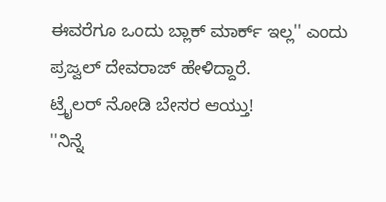ಈವರೆಗೂ ಒಂದು ಬ್ಲಾಕ್ ಮಾರ್ಕ್ ಇಲ್ಲ'' ಎಂದು ಪ್ರಜ್ವಲ್ ದೇವರಾಜ್ ಹೇಳಿದ್ದಾರೆ.
ಟ್ರೈಲರ್ ನೋಡಿ ಬೇಸರ ಆಯ್ತು!
''ನಿನ್ನೆ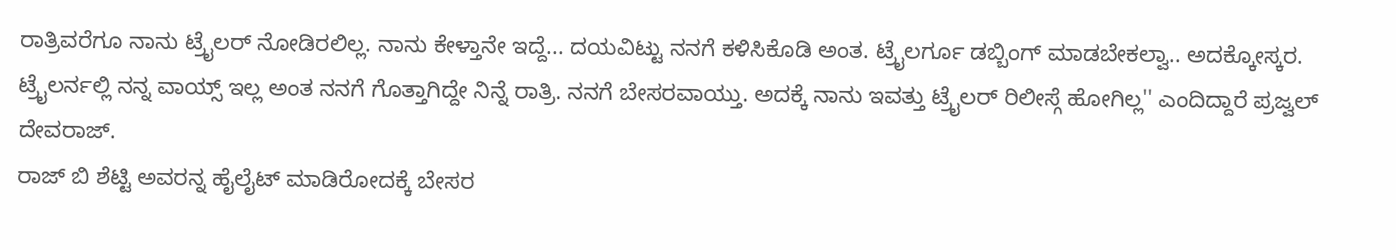ರಾತ್ರಿವರೆಗೂ ನಾನು ಟ್ರೈಲರ್ ನೋಡಿರಲಿಲ್ಲ. ನಾನು ಕೇಳ್ತಾನೇ ಇದ್ದೆ... ದಯವಿಟ್ಟು ನನಗೆ ಕಳಿಸಿಕೊಡಿ ಅಂತ. ಟ್ರೈಲರ್ಗೂ ಡಬ್ಬಿಂಗ್ ಮಾಡಬೇಕಲ್ವಾ.. ಅದಕ್ಕೋಸ್ಕರ. ಟ್ರೈಲರ್ನಲ್ಲಿ ನನ್ನ ವಾಯ್ಸ್ ಇಲ್ಲ ಅಂತ ನನಗೆ ಗೊತ್ತಾಗಿದ್ದೇ ನಿನ್ನೆ ರಾತ್ರಿ. ನನಗೆ ಬೇಸರವಾಯ್ತು. ಅದಕ್ಕೆ ನಾನು ಇವತ್ತು ಟ್ರೈಲರ್ ರಿಲೀಸ್ಗೆ ಹೋಗಿಲ್ಲ'' ಎಂದಿದ್ದಾರೆ ಪ್ರಜ್ವಲ್ ದೇವರಾಜ್.
ರಾಜ್ ಬಿ ಶೆಟ್ಟಿ ಅವರನ್ನ ಹೈಲೈಟ್ ಮಾಡಿರೋದಕ್ಕೆ ಬೇಸರ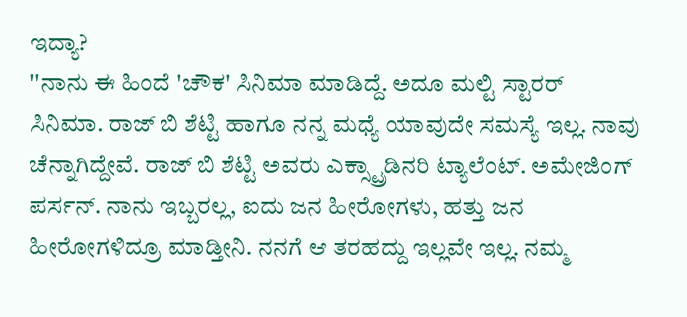ಇದ್ಯಾ?
''ನಾನು ಈ ಹಿಂದೆ 'ಚೌಕ' ಸಿನಿಮಾ ಮಾಡಿದ್ದೆ. ಅದೂ ಮಲ್ಟಿ ಸ್ಟಾರರ್ ಸಿನಿಮಾ. ರಾಜ್ ಬಿ ಶೆಟ್ಟಿ ಹಾಗೂ ನನ್ನ ಮಧ್ಯೆ ಯಾವುದೇ ಸಮಸ್ಯೆ ಇಲ್ಲ. ನಾವು ಚೆನ್ನಾಗಿದ್ದೇವೆ. ರಾಜ್ ಬಿ ಶೆಟ್ಟಿ ಅವರು ಎಕ್ಸ್ಟ್ರಾಡಿನರಿ ಟ್ಯಾಲೆಂಟ್. ಅಮೇಜಿಂಗ್ ಪರ್ಸನ್. ನಾನು ಇಬ್ಬರಲ್ಲ, ಐದು ಜನ ಹೀರೋಗಳು, ಹತ್ತು ಜನ ಹೀರೋಗಳಿದ್ರೂ ಮಾಡ್ತೀನಿ. ನನಗೆ ಆ ತರಹದ್ದು ಇಲ್ಲವೇ ಇಲ್ಲ. ನಮ್ಮ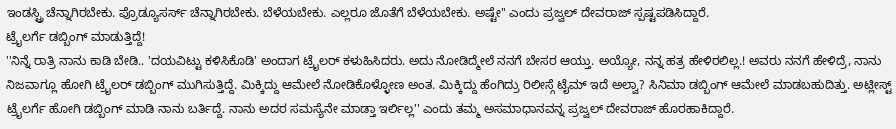ಇಂಡಸ್ಟ್ರಿ ಚೆನ್ನಾಗಿರಬೇಕು. ಪ್ರೊಡ್ಯೂಸರ್ಸ್ ಚೆನ್ನಾಗಿರಬೇಕು. ಬೆಳೆಯಬೇಕು. ಎಲ್ಲರೂ ಜೊತೆಗೆ ಬೆಳೆಯಬೇಕು. ಅಷ್ಟೇ'' ಎಂದು ಪ್ರಜ್ವಲ್ ದೇವರಾಜ್ ಸ್ಪಷ್ಟಪಡಿಸಿದ್ದಾರೆ.
ಟ್ರೈಲರ್ಗೆ ಡಬ್ಬಿಂಗ್ ಮಾಡುತ್ತಿದ್ದೆ!
''ನಿನ್ನೆ ರಾತ್ರಿ ನಾನು ಕಾಡಿ ಬೇಡಿ.. 'ದಯವಿಟ್ಟು ಕಳಿಸಿಕೊಡಿ' ಅಂದಾಗ ಟ್ರೈಲರ್ ಕಳುಹಿಸಿದರು. ಅದು ನೋಡಿದ್ಮೇಲೆ ನನಗೆ ಬೇಸರ ಆಯ್ತು. ಅಯ್ಯೋ, ನನ್ನ ಹತ್ರ ಹೇಳಿರಲಿಲ್ಲ.! ಅವರು ನನಗೆ ಹೇಳಿದ್ರೆ, ನಾನು ನಿಜವಾಗ್ಲೂ ಹೋಗಿ ಟ್ರೈಲರ್ ಡಬ್ಬಿಂಗ್ ಮುಗಿಸುತ್ತಿದ್ದೆ. ಮಿಕ್ಕಿದ್ದು ಆಮೇಲೆ ನೋಡಿಕೊಳ್ಳೋಣ ಅಂತ. ಮಿಕ್ಕಿದ್ದು ಹೆಂಗಿದ್ರು ರಿಲೀಸ್ಗೆ ಟೈಮ್ ಇದೆ ಅಲ್ವಾ? ಸಿನಿಮಾ ಡಬ್ಬಿಂಗ್ ಆಮೇಲೆ ಮಾಡಬಹುದಿತ್ತು. ಅಟ್ಲೀಸ್ಟ್ ಟ್ರೈಲರ್ಗೆ ಹೋಗಿ ಡಬ್ಬಿಂಗ್ ಮಾಡಿ ನಾನು ಬರ್ತಿದ್ದೆ. ನಾನು ಅದರ ಸಮಸ್ಯೆನೇ ಮಾಡ್ತಾ ಇರ್ಲಿಲ್ಲ'' ಎಂದು ತಮ್ಮ ಅಸಮಾಧಾನವನ್ನ ಪ್ರಜ್ವಲ್ ದೇವರಾಜ್ ಹೊರಹಾಕಿದ್ದಾರೆ.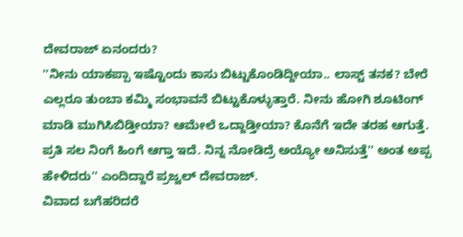ದೇವರಾಜ್ ಏನಂದರು?
''ನೀನು ಯಾಕಪ್ಪಾ ಇಷ್ಟೊಂದು ಕಾಸು ಬಿಟ್ಟುಕೊಂಡಿದ್ದೀಯಾ.. ಲಾಸ್ಟ್ ತನಕ? ಬೇರೆ ಎಲ್ಲರೂ ತುಂಬಾ ಕಮ್ಮಿ ಸಂಭಾವನೆ ಬಿಟ್ಟುಕೊಳ್ಳುತ್ತಾರೆ. ನೀನು ಹೋಗಿ ಶೂಟಿಂಗ್ ಮಾಡಿ ಮುಗಿಸಿಬಿಡ್ತೀಯಾ? ಆಮೇಲೆ ಒದ್ದಾಡ್ತೀಯಾ? ಕೊನೆಗೆ ಇದೇ ತರಹ ಆಗುತ್ತೆ. ಪ್ರತಿ ಸಲ ನಿಂಗೆ ಹಿಂಗೆ ಆಗ್ತಾ ಇದೆ. ನಿನ್ನ ನೋಡಿದ್ರೆ ಅಯ್ಯೋ ಅನಿಸುತ್ತೆ'' ಅಂತ ಅಪ್ಪ ಹೇಳಿದರು'' ಎಂದಿದ್ದಾರೆ ಪ್ರಜ್ವಲ್ ದೇವರಾಜ್.
ವಿವಾದ ಬಗೆಹರಿದರೆ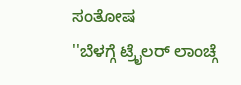ಸಂತೋಷ
''ಬೆಳಗ್ಗೆ ಟ್ರೈಲರ್ ಲಾಂಚ್ಗೆ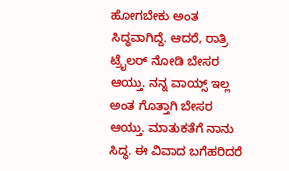ಹೋಗಬೇಕು ಅಂತ ಸಿದ್ಧವಾಗಿದ್ದೆ. ಆದರೆ, ರಾತ್ರಿ ಟ್ರೈಲರ್ ನೋಡಿ ಬೇಸರ ಆಯ್ತು. ನನ್ನ ವಾಯ್ಸ್ ಇಲ್ಲ ಅಂತ ಗೊತ್ತಾಗಿ ಬೇಸರ ಆಯ್ತು. ಮಾತುಕತೆಗೆ ನಾನು ಸಿದ್ಧ. ಈ ವಿವಾದ ಬಗೆಹರಿದರೆ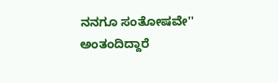ನನಗೂ ಸಂತೋಷವೇ'' ಅಂತಂದಿದ್ದಾರೆ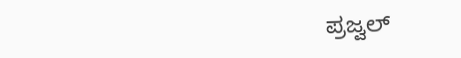ಪ್ರಜ್ವಲ್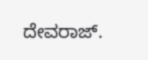ದೇವರಾಜ್.